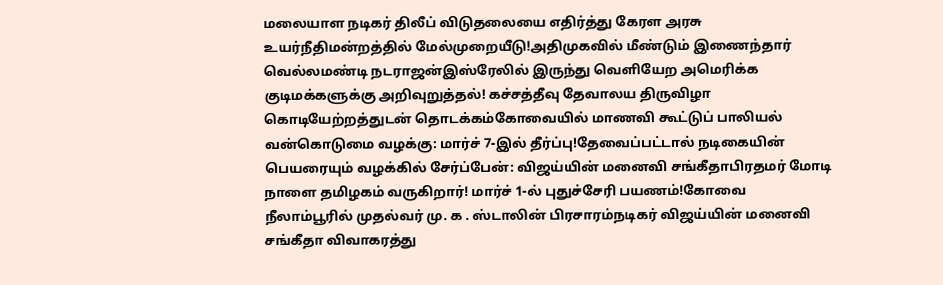மலையாள நடிகர் திலீப் விடுதலையை எதிர்த்து கேரள அரசு உயர்நீதிமன்றத்தில் மேல்முறையீடு!அதிமுகவில் மீண்டும் இணைந்தார் வெல்லமண்டி நடராஜன்இஸ்ரேலில் இருந்து வெளியேற அமெரிக்க குடிமக்களுக்கு அறிவுறுத்தல்! கச்சத்தீவு தேவாலய திருவிழா கொடியேற்றத்துடன் தொடக்கம்கோவையில் மாணவி கூட்டுப் பாலியல் வன்கொடுமை வழக்கு: மார்ச் 7-இல் தீர்ப்பு!தேவைப்பட்டால் நடிகையின் பெயரையும் வழக்கில் சேர்ப்பேன்: விஜய்யின் மனைவி சங்கீதாபிரதமர் மோடி நாளை தமிழகம் வருகிறார்! மார்ச் 1-ல் புதுச்சேரி பயணம்!கோவை நீலாம்பூரில் முதல்வர் மு. க . ஸ்டாலின் பிரசாரம்நடிகர் விஜய்யின் மனைவி சங்கீதா விவாகரத்து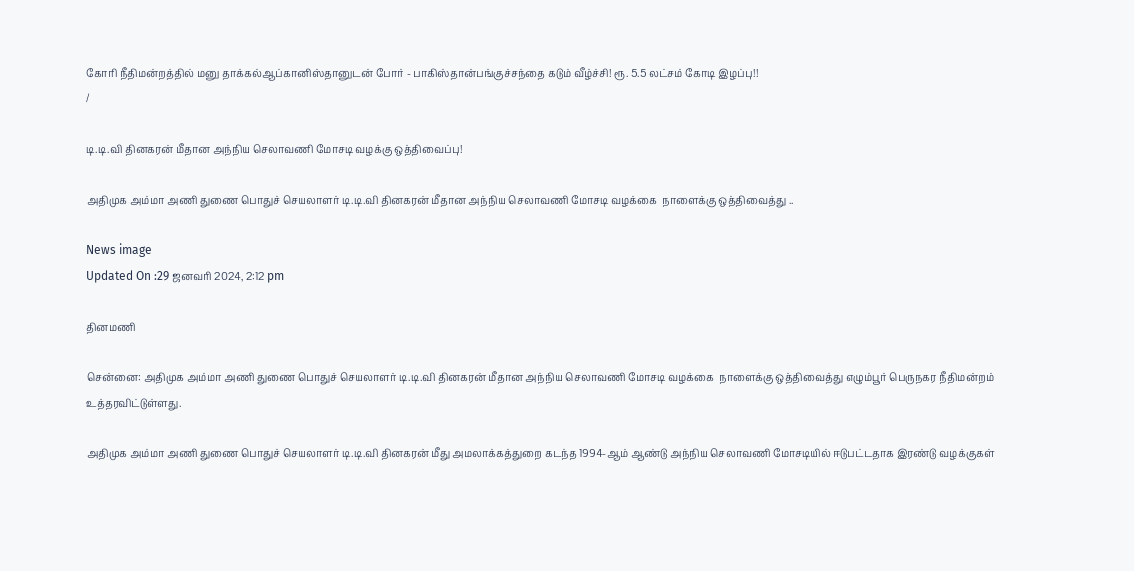கோரி நீதிமன்றத்தில் மனு தாக்கல்ஆப்கானிஸ்தானுடன் போர் - பாகிஸ்தான்பங்குச்சந்தை கடும் வீழ்ச்சி! ரூ. 5.5 லட்சம் கோடி இழப்பு!!
/

டி.டி.வி தினகரன் மீதான அந்நிய செலாவணி மோசடி வழக்கு ஒத்திவைப்பு!

அதிமுக அம்மா அணி துணை பொதுச் செயலாளர் டி.டி.வி தினகரன் மீதான அந்நிய செலாவணி மோசடி வழக்கை  நாளைக்கு ஒத்திவைத்து ..

News image
Updated On :29 ஜனவரி 2024, 2:12 pm

தினமணி

சென்னை: அதிமுக அம்மா அணி துணை பொதுச் செயலாளர் டி.டி.வி தினகரன் மீதான அந்நிய செலாவணி மோசடி வழக்கை  நாளைக்கு ஒத்திவைத்து எழும்பூர் பெருநகர நீதிமன்றம் உத்தரவிட்டுள்ளது.

அதிமுக அம்மா அணி துணை பொதுச் செயலாளர் டி.டி.வி தினகரன் மீது அமலாக்கத்துறை கடந்த 1994-ஆம் ஆண்டு அந்நிய செலாவணி மோசடியில் ஈடுபட்டதாக இரண்டு வழக்குகள்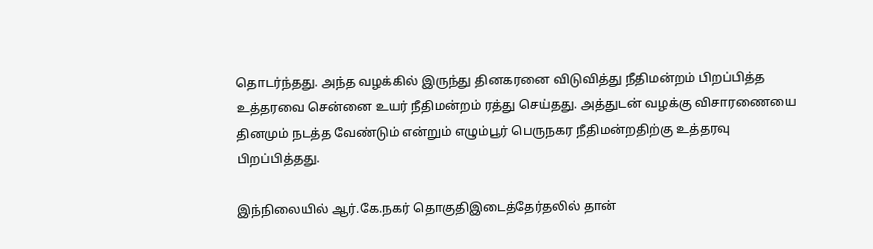தொடர்ந்தது. அந்த வழக்கில் இருந்து தினகரனை விடுவித்து நீதிமன்றம் பிறப்பித்த உத்தரவை சென்னை உயர் நீதிமன்றம் ரத்து செய்தது. அத்துடன் வழக்கு விசாரணையை தினமும் நடத்த வேண்டும் என்றும் எழும்பூர் பெருநகர நீதிமன்றதிற்கு உத்தரவு பிறப்பித்தது.

இந்நிலையில் ஆர்.கே.நகர் தொகுதிஇடைத்தேர்தலில் தான்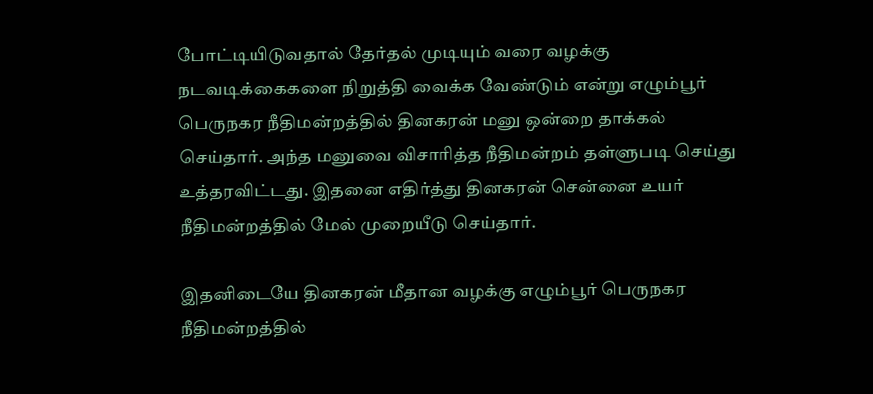போட்டியிடுவதால் தேர்தல் முடியும் வரை வழக்கு நடவடிக்கைகளை நிறுத்தி வைக்க வேண்டும் என்று எழும்பூர் பெருநகர நீதிமன்றத்தில் தினகரன் மனு ஒன்றை தாக்கல் செய்தார். அந்த மனுவை விசாரித்த நீதிமன்றம் தள்ளுபடி செய்து உத்தரவிட்டது. இதனை எதிர்த்து தினகரன் சென்னை உயர் நீதிமன்றத்தில் மேல் முறையீடு செய்தார்.

இதனிடையே தினகரன் மீதான வழக்கு எழும்பூர் பெருநகர நீதிமன்றத்தில்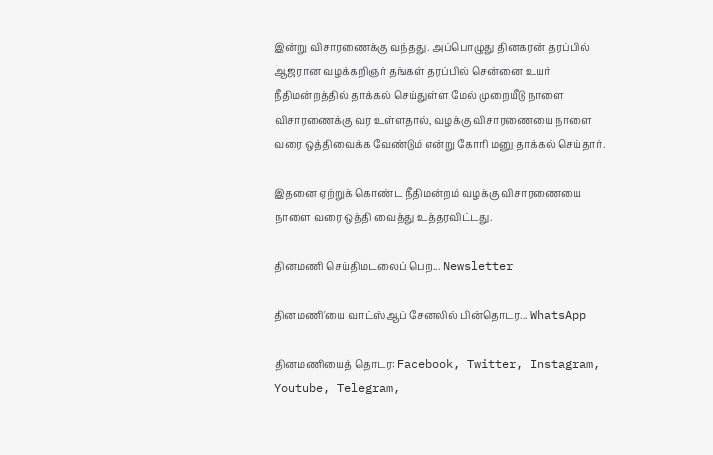இன்று விசாரணைக்கு வந்தது. அப்பொழுது தினகரன் தரப்பில் ஆஜரான வழக்கறிஞர் தங்கள் தரப்பில் சென்னை உயர் நீதிமன்றத்தில் தாக்கல் செய்துள்ள மேல் முறையீடு நாளை விசாரணைக்கு வர உள்ளதால், வழக்கு விசாரணையை நாளை வரை ஒத்திவைக்க வேண்டும் என்று கோரி மனு தாக்கல் செய்தார்.

இதனை ஏற்றுக் கொண்ட நீதிமன்றம் வழக்கு விசாரணையை நாளை வரை ஒத்தி வைத்து உத்தரவிட்டது.

தினமணி செய்திமடலைப் பெற... Newsletter

தினமணி'யை வாட்ஸ்ஆப் சேனலில் பின்தொடர... WhatsApp

தினமணியைத் தொடர: Facebook, Twitter, Instagram, Youtube, Telegram,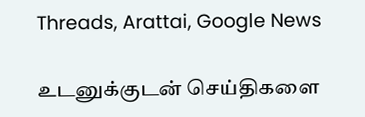Threads, Arattai, Google News

உடனுக்குடன் செய்திகளை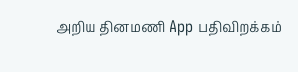அறிய தினமணி App பதிவிறக்கம்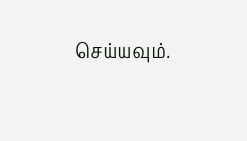செய்யவும்.